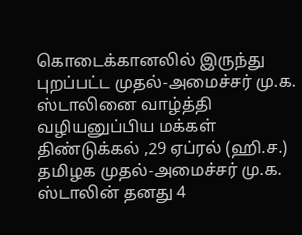கொடைக்கானலில் இருந்து புறப்பட்ட முதல்-அமைச்சர் மு.க. ஸ்டாலினை வாழ்த்தி வழியனுப்பிய மக்கள்
திண்டுக்கல் ,29 ஏப்ரல் (ஹி.ச.) தமிழக முதல்-அமைச்சர் மு.க. ஸ்டாலின் தனது 4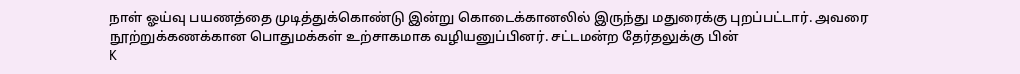நாள் ஓய்வு பயணத்தை முடித்துக்கொண்டு இன்று கொடைக்கானலில் இருந்து மதுரைக்கு புறப்பட்டார். அவரை நூற்றுக்கணக்கான பொதுமக்கள் உற்சாகமாக வழியனுப்பினர். சட்டமன்ற தேர்தலுக்கு பின்
K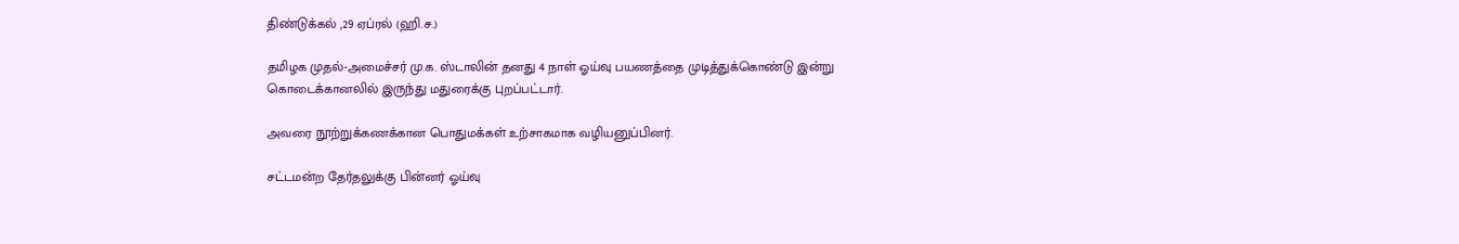திண்டுக்கல் ,29 ஏப்ரல் (ஹி.ச.)

தமிழக முதல்-அமைச்சர் மு.க. ஸ்டாலின் தனது 4 நாள் ஓய்வு பயணத்தை முடித்துக்கொண்டு இன்று கொடைக்கானலில் இருந்து மதுரைக்கு புறப்பட்டார்.

அவரை நூற்றுக்கணக்கான பொதுமக்கள் உற்சாகமாக வழியனுப்பினர்.

சட்டமன்ற தேர்தலுக்கு பின்னர் ஓய்வு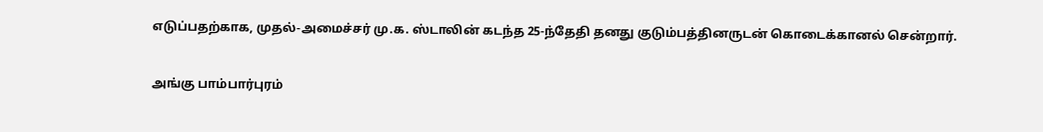எடுப்பதற்காக, முதல்-அமைச்சர் மு.க. ஸ்டாலின் கடந்த 25-ந்தேதி தனது குடும்பத்தினருடன் கொடைக்கானல் சென்றார்.

அங்கு பாம்பார்புரம்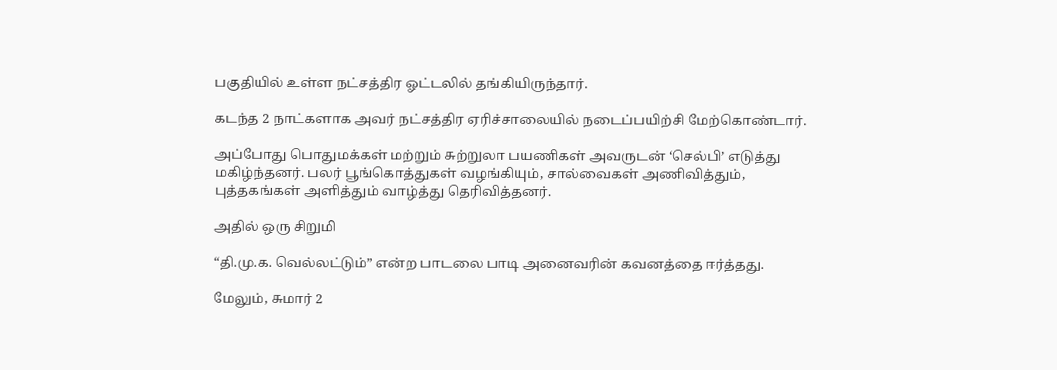பகுதியில் உள்ள நட்சத்திர ஓட்டலில் தங்கியிருந்தார்.

கடந்த 2 நாட்களாக அவர் நட்சத்திர ஏரிச்சாலையில் நடைப்பயிற்சி மேற்கொண்டார்.

அப்போது பொதுமக்கள் மற்றும் சுற்றுலா பயணிகள் அவருடன் ‘செல்பி’ எடுத்து மகிழ்ந்தனர். பலர் பூங்கொத்துகள் வழங்கியும், சால்வைகள் அணிவித்தும், புத்தகங்கள் அளித்தும் வாழ்த்து தெரிவித்தனர்.

அதில் ஒரு சிறுமி

“தி.மு.க. வெல்லட்டும்” என்ற பாடலை பாடி அனைவரின் கவனத்தை ஈர்த்தது.

மேலும், சுமார் 2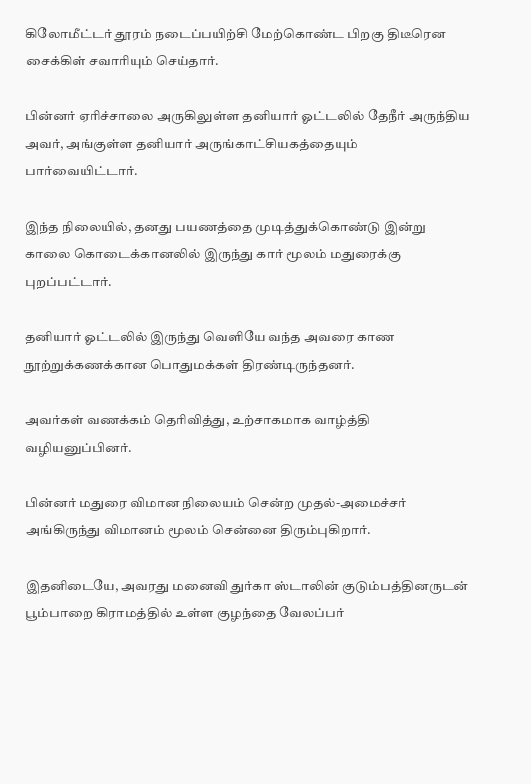கிலோமீட்டர் தூரம் நடைப்பயிற்சி மேற்கொண்ட பிறகு திடீரென சைக்கிள் சவாரியும் செய்தார்.

பின்னர் ஏரிச்சாலை அருகிலுள்ள தனியார் ஓட்டலில் தேநீர் அருந்திய அவர், அங்குள்ள தனியார் அருங்காட்சியகத்தையும் பார்வையிட்டார்.

இந்த நிலையில், தனது பயணத்தை முடித்துக்கொண்டு இன்று காலை கொடைக்கானலில் இருந்து கார் மூலம் மதுரைக்கு புறப்பட்டார்.

தனியார் ஓட்டலில் இருந்து வெளியே வந்த அவரை காண நூற்றுக்கணக்கான பொதுமக்கள் திரண்டிருந்தனர்.

அவர்கள் வணக்கம் தெரிவித்து, உற்சாகமாக வாழ்த்தி வழியனுப்பினர்.

பின்னர் மதுரை விமான நிலையம் சென்ற முதல்-அமைச்சர் அங்கிருந்து விமானம் மூலம் சென்னை திரும்புகிறார்.

இதனிடையே, அவரது மனைவி துர்கா ஸ்டாலின் குடும்பத்தினருடன் பூம்பாறை கிராமத்தில் உள்ள குழந்தை வேலப்பர்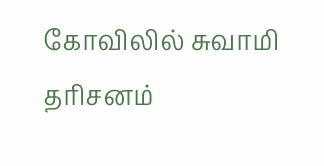கோவிலில் சுவாமி தரிசனம்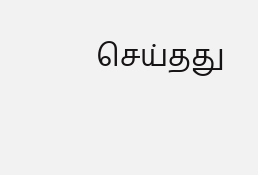செய்தது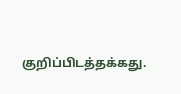குறிப்பிடத்தக்கது.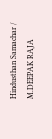Hindusthan Samachar / M.DEEPAK RAJA